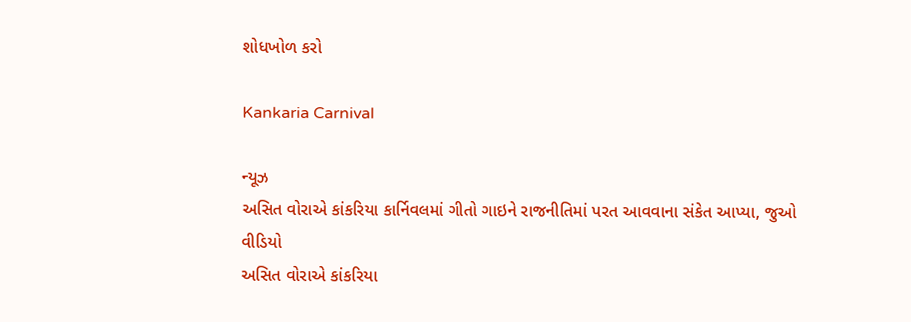શોધખોળ કરો

Kankaria Carnival

ન્યૂઝ
અસિત વોરાએ કાંકરિયા કાર્નિવલમાં ગીતો ગાઇને રાજનીતિમાં પરત આવવાના સંકેત આપ્યા, જુઓ વીડિયો
અસિત વોરાએ કાંકરિયા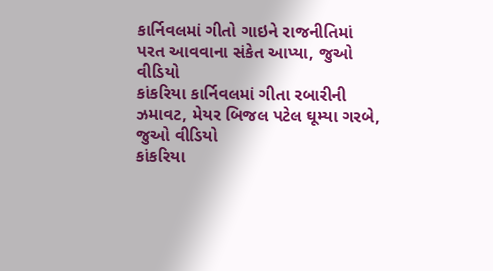કાર્નિવલમાં ગીતો ગાઇને રાજનીતિમાં પરત આવવાના સંકેત આપ્યા, જુઓ વીડિયો
કાંકરિયા કાર્નિવલમાં ગીતા રબારીની ઝમાવટ, મેયર બિજલ પટેલ ઘૂમ્યા ગરબે, જુઓ વીડિયો
કાંકરિયા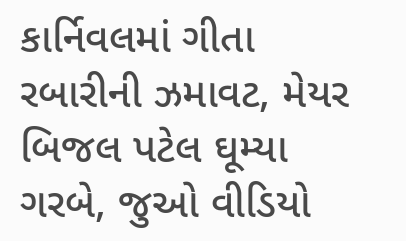કાર્નિવલમાં ગીતા રબારીની ઝમાવટ, મેયર બિજલ પટેલ ઘૂમ્યા ગરબે, જુઓ વીડિયો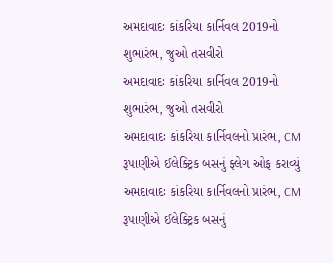અમદાવાદઃ કાંકરિયા કાર્નિવલ 2019નો શુભારંભ, જુઓ તસવીરો
અમદાવાદઃ કાંકરિયા કાર્નિવલ 2019નો શુભારંભ, જુઓ તસવીરો
અમદાવાદઃ કાંકરિયા કાર્નિવલનો પ્રારંભ, CM રૂપાણીએ ઈલેક્ટ્રિક બસનું ફ્લેગ ઓફ કરાવ્યું
અમદાવાદઃ કાંકરિયા કાર્નિવલનો પ્રારંભ, CM રૂપાણીએ ઈલેક્ટ્રિક બસનું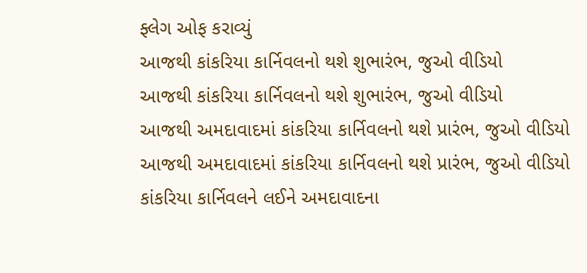ફ્લેગ ઓફ કરાવ્યું
આજથી કાંકરિયા કાર્નિવલનો થશે શુભારંભ, જુઓ વીડિયો
આજથી કાંકરિયા કાર્નિવલનો થશે શુભારંભ, જુઓ વીડિયો
આજથી અમદાવાદમાં કાંકરિયા કાર્નિવલનો થશે પ્રારંભ, જુઓ વીડિયો
આજથી અમદાવાદમાં કાંકરિયા કાર્નિવલનો થશે પ્રારંભ, જુઓ વીડિયો
કાંકરિયા કાર્નિવલને લઈને અમદાવાદના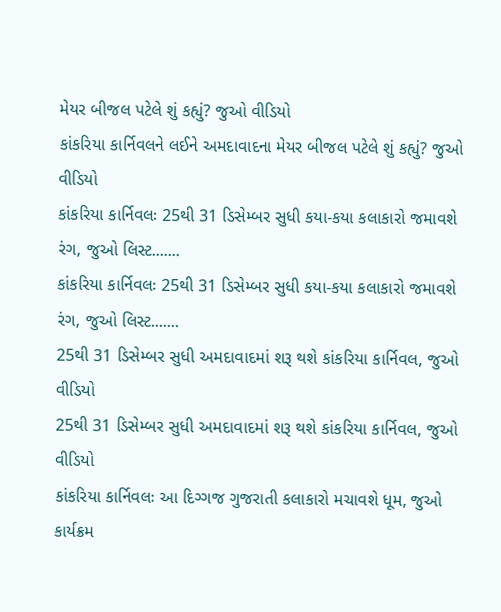મેયર બીજલ પટેલે શું કહ્યું? જુઓ વીડિયો
કાંકરિયા કાર્નિવલને લઈને અમદાવાદના મેયર બીજલ પટેલે શું કહ્યું? જુઓ વીડિયો
કાંકરિયા કાર્નિવલઃ 25થી 31 ડિસેમ્બર સુધી કયા-કયા કલાકારો જમાવશે રંગ, જુઓ લિસ્ટ.......
કાંકરિયા કાર્નિવલઃ 25થી 31 ડિસેમ્બર સુધી કયા-કયા કલાકારો જમાવશે રંગ, જુઓ લિસ્ટ.......
25થી 31 ડિસેમ્બર સુધી અમદાવાદમાં શરૂ થશે કાંકરિયા કાર્નિવલ, જુઓ વીડિયો
25થી 31 ડિસેમ્બર સુધી અમદાવાદમાં શરૂ થશે કાંકરિયા કાર્નિવલ, જુઓ વીડિયો
કાંકરિયા કાર્નિવલઃ આ દિગ્ગજ ગુજરાતી કલાકારો મચાવશે ધૂમ, જુઓ કાર્યક્રમ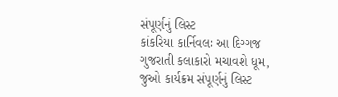સંપૂર્ણનું લિસ્ટ
કાંકરિયા કાર્નિવલઃ આ દિગ્ગજ ગુજરાતી કલાકારો મચાવશે ધૂમ, જુઓ કાર્યક્રમ સંપૂર્ણનું લિસ્ટ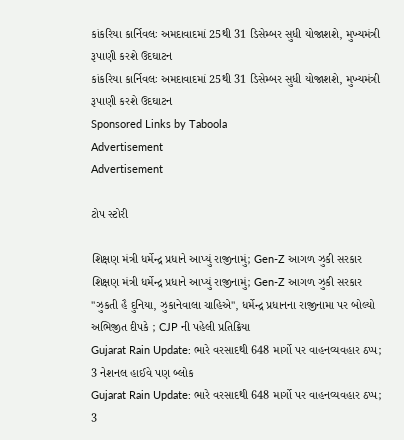કાંકરિયા કાર્નિવલઃ અમદાવાદમાં 25થી 31 ડિસેમ્બર સુધી યોજાશશે, મુખ્યમંત્રી રૂપાણી કરશે ઉદઘાટન
કાંકરિયા કાર્નિવલઃ અમદાવાદમાં 25થી 31 ડિસેમ્બર સુધી યોજાશશે, મુખ્યમંત્રી રૂપાણી કરશે ઉદઘાટન
Sponsored Links by Taboola
Advertisement
Advertisement

ટોપ સ્ટોરી

શિક્ષણ મંત્રી ધર્મેન્દ્ર પ્રધાને આપ્યું રાજીનામું; Gen-Z આગળ ઝુકી સરકાર
શિક્ષણ મંત્રી ધર્મેન્દ્ર પ્રધાને આપ્યું રાજીનામું; Gen-Z આગળ ઝુકી સરકાર
"ઝુકતી હૈ દુનિયા, ઝુકાનેવાલા ચાહિએ", ધર્મેન્દ્ર પ્રધાનના રાજીનામા પર બોલ્યો અભિજીત દીપકે ; CJP ની પહેલી પ્રતિક્રિયા
Gujarat Rain Update: ભારે વરસાદથી 648 માર્ગો પર વાહનવ્યવહાર ઠપ્પ; 3 નેશનલ હાઈવે પણ બ્લોક
Gujarat Rain Update: ભારે વરસાદથી 648 માર્ગો પર વાહનવ્યવહાર ઠપ્પ; 3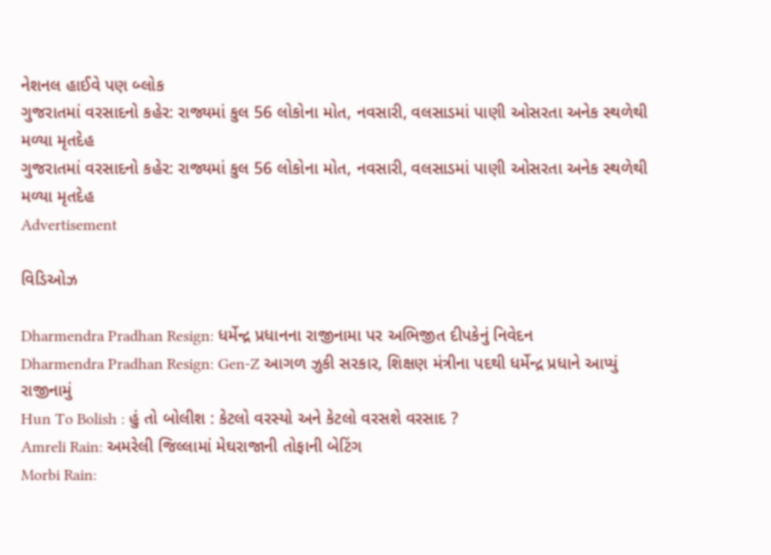નેશનલ હાઈવે પણ બ્લોક
ગુજરાતમાં વરસાદનો કહેર: રાજ્યમાં કુલ 56 લોકોના મોત, નવસારી, વલસાડમાં પાણી ઓસરતા અનેક સ્થળેથી મળ્યા મૃતદેહ
ગુજરાતમાં વરસાદનો કહેર: રાજ્યમાં કુલ 56 લોકોના મોત, નવસારી, વલસાડમાં પાણી ઓસરતા અનેક સ્થળેથી મળ્યા મૃતદેહ
Advertisement

વિડિઓઝ

Dharmendra Pradhan Resign: ધર્મેન્દ્ર પ્રધાનના રાજીનામા પર અભિજીત દીપકેનું નિવેદન
Dharmendra Pradhan Resign: Gen-Z આગળ ઝુકી સરકાર, શિક્ષણ મંત્રીના પદથી ધર્મેન્દ્ર પ્રધાને આપ્યું રાજીનામું
Hun To Bolish : હું તો બોલીશ : કેટલો વરસ્યો અને કેટલો વરસશે વરસાદ ?
Amreli Rain: અમરેલી જિલ્લામાં મેઘરાજાની તોફાની બેટિંગ
Morbi Rain: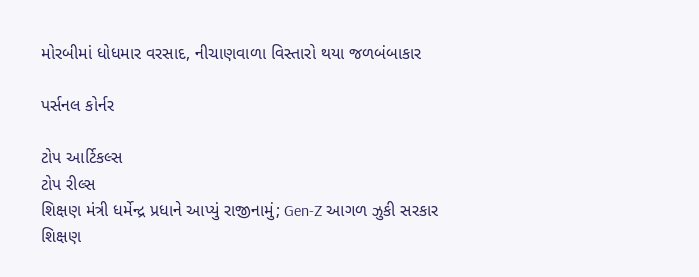મોરબીમાં ધોધમાર વરસાદ, નીચાણવાળા વિસ્તારો થયા જળબંબાકાર

પર્સનલ કોર્નર

ટોપ આર્ટિકલ્સ
ટોપ રીલ્સ
શિક્ષણ મંત્રી ધર્મેન્દ્ર પ્રધાને આપ્યું રાજીનામું; Gen-Z આગળ ઝુકી સરકાર
શિક્ષણ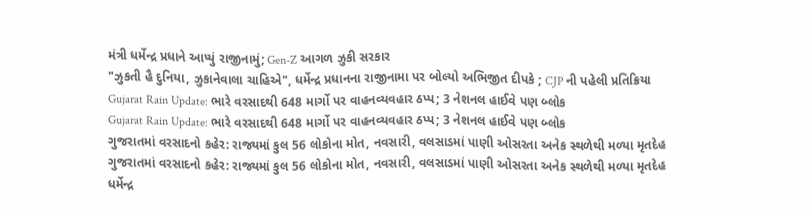મંત્રી ધર્મેન્દ્ર પ્રધાને આપ્યું રાજીનામું; Gen-Z આગળ ઝુકી સરકાર
"ઝુકતી હૈ દુનિયા, ઝુકાનેવાલા ચાહિએ", ધર્મેન્દ્ર પ્રધાનના રાજીનામા પર બોલ્યો અભિજીત દીપકે ; CJP ની પહેલી પ્રતિક્રિયા
Gujarat Rain Update: ભારે વરસાદથી 648 માર્ગો પર વાહનવ્યવહાર ઠપ્પ; 3 નેશનલ હાઈવે પણ બ્લોક
Gujarat Rain Update: ભારે વરસાદથી 648 માર્ગો પર વાહનવ્યવહાર ઠપ્પ; 3 નેશનલ હાઈવે પણ બ્લોક
ગુજરાતમાં વરસાદનો કહેર: રાજ્યમાં કુલ 56 લોકોના મોત, નવસારી, વલસાડમાં પાણી ઓસરતા અનેક સ્થળેથી મળ્યા મૃતદેહ
ગુજરાતમાં વરસાદનો કહેર: રાજ્યમાં કુલ 56 લોકોના મોત, નવસારી, વલસાડમાં પાણી ઓસરતા અનેક સ્થળેથી મળ્યા મૃતદેહ
ધર્મેન્દ્ર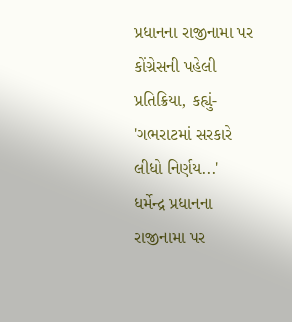પ્રધાનના રાજીનામા પર કોંગ્રેસની પહેલી પ્રતિક્રિયા, કહ્યું- 'ગભરાટમાં સરકારે લીધો નિર્ણય...'
ધર્મેન્દ્ર પ્રધાનના રાજીનામા પર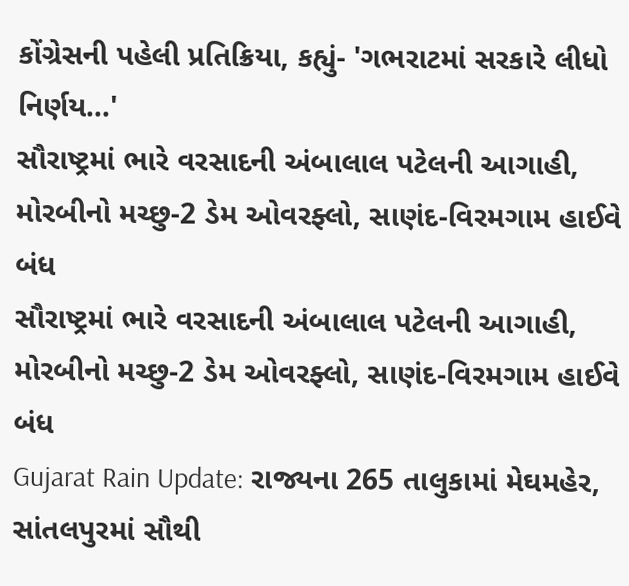કોંગ્રેસની પહેલી પ્રતિક્રિયા, કહ્યું- 'ગભરાટમાં સરકારે લીધો નિર્ણય...'
સૌરાષ્ટ્રમાં ભારે વરસાદની અંબાલાલ પટેલની આગાહી, મોરબીનો મચ્છુ-2 ડેમ ઓવરફ્લો, સાણંદ-વિરમગામ હાઈવે બંધ
સૌરાષ્ટ્રમાં ભારે વરસાદની અંબાલાલ પટેલની આગાહી, મોરબીનો મચ્છુ-2 ડેમ ઓવરફ્લો, સાણંદ-વિરમગામ હાઈવે બંધ
Gujarat Rain Update: રાજ્યના 265 તાલુકામાં મેઘમહેર, સાંતલપુરમાં સૌથી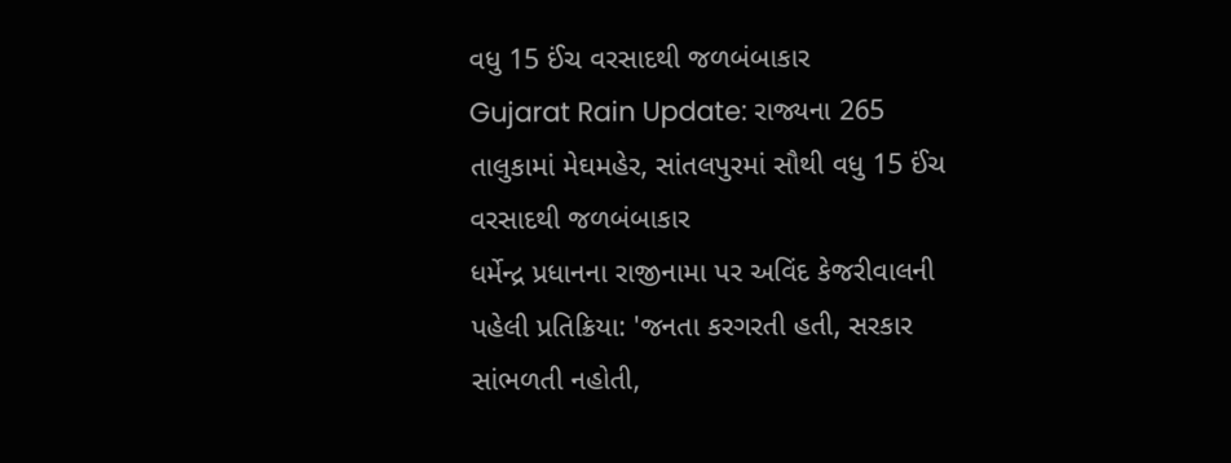વધુ 15 ઈંચ વરસાદથી જળબંબાકાર
Gujarat Rain Update: રાજ્યના 265 તાલુકામાં મેઘમહેર, સાંતલપુરમાં સૌથી વધુ 15 ઈંચ વરસાદથી જળબંબાકાર
ધર્મેન્દ્ર પ્રધાનના રાજીનામા પર અવિંદ કેજરીવાલની પહેલી પ્રતિક્રિયા: 'જનતા કરગરતી હતી, સરકાર સાંભળતી નહોતી,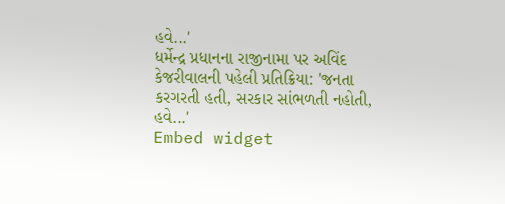હવે...'
ધર્મેન્દ્ર પ્રધાનના રાજીનામા પર અવિંદ કેજરીવાલની પહેલી પ્રતિક્રિયા: 'જનતા કરગરતી હતી, સરકાર સાંભળતી નહોતી, હવે...'
Embed widget